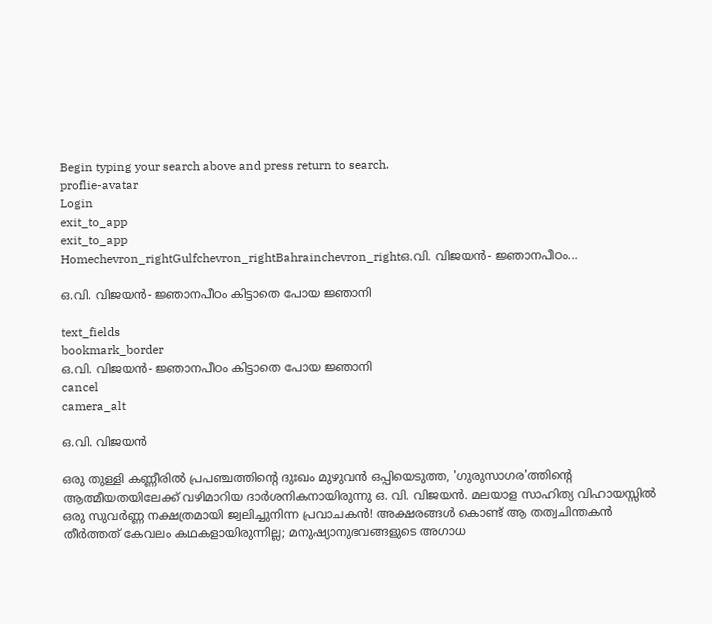Begin typing your search above and press return to search.
proflie-avatar
Login
exit_to_app
exit_to_app
Homechevron_rightGulfchevron_rightBahrainchevron_rightഒ.വി. വിജയൻ- ജ്ഞാനപീഠം...

ഒ.വി. വിജയൻ- ജ്ഞാനപീഠം കിട്ടാതെ പോയ ജ്ഞാനി

text_fields
bookmark_border
ഒ.വി. വിജയൻ- ജ്ഞാനപീഠം കിട്ടാതെ പോയ ജ്ഞാനി
cancel
camera_alt

ഒ.വി. വിജയൻ

ഒരു തുള്ളി കണ്ണീരിൽ പ്രപഞ്ചത്തിന്റെ ദുഃഖം മുഴുവൻ ഒപ്പിയെടുത്ത, 'ഗുരുസാഗര'ത്തിന്റെ ആത്മീയതയിലേക്ക് വഴിമാറിയ ദാർശനികനായിരുന്നു ഒ. വി. വിജയൻ. മലയാള സാഹിത്യ വിഹായസ്സിൽ ഒരു സുവർണ്ണ നക്ഷത്രമായി ജ്വലിച്ചുനിന്ന പ്രവാചകൻ! അക്ഷരങ്ങൾ കൊണ്ട് ആ തത്വചിന്തകൻ തീർത്തത് കേവലം കഥകളായിരുന്നില്ല; മനുഷ്യാനുഭവങ്ങളുടെ അഗാധ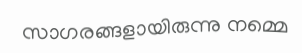സാഗരങ്ങളായിരുന്നു നമ്മെ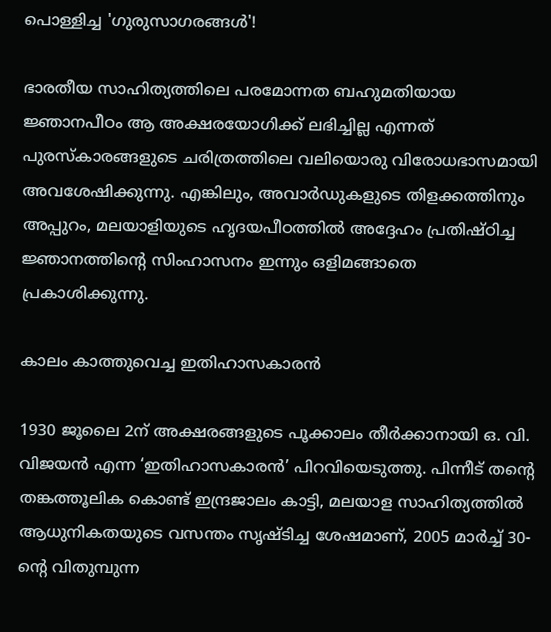പൊള്ളിച്ച 'ഗുരുസാഗരങ്ങൾ'!

ഭാരതീയ സാഹിത്യത്തിലെ പരമോന്നത ബഹുമതിയായ ജ്ഞാനപീഠം ആ അക്ഷരയോഗിക്ക് ലഭിച്ചില്ല എന്നത് പുരസ്കാരങ്ങളുടെ ചരിത്രത്തിലെ വലിയൊരു വിരോധഭാസമായി അവശേഷിക്കുന്നു. എങ്കിലും, അവാർഡുകളുടെ തിളക്കത്തിനും അപ്പുറം, മലയാളിയുടെ ഹൃദയപീഠത്തിൽ അദ്ദേഹം പ്രതിഷ്ഠിച്ച ജ്ഞാനത്തിന്റെ സിംഹാസനം ഇന്നും ഒളിമങ്ങാതെ പ്രകാശിക്കുന്നു.

കാലം കാത്തുവെച്ച ഇതിഹാസകാരൻ

1930 ജൂലൈ 2ന് അക്ഷരങ്ങളുടെ പൂക്കാലം തീർക്കാനായി ഒ. വി. വിജയൻ എന്ന ‘ഇതിഹാസകാരൻ’ പിറവിയെടുത്തു. പിന്നീട് തന്റെ തങ്കത്തൂലിക കൊണ്ട് ഇന്ദ്രജാലം കാട്ടി, മലയാള സാഹിത്യത്തിൽ ആധുനികതയുടെ വസന്തം സൃഷ്ടിച്ച ശേഷമാണ്, 2005 മാർച്ച് 30-ന്റെ വിതുമ്പുന്ന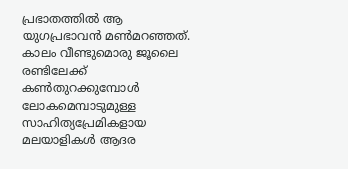പ്രഭാതത്തിൽ ആ യുഗപ്രഭാവൻ മൺമറഞ്ഞത്. കാലം വീണ്ടുമൊരു ജൂലൈ രണ്ടിലേക്ക് കൺതുറക്കുമ്പോൾ ലോകമെമ്പാടുമുള്ള സാഹിത്യപ്രേമികളായ മലയാളികൾ ആദര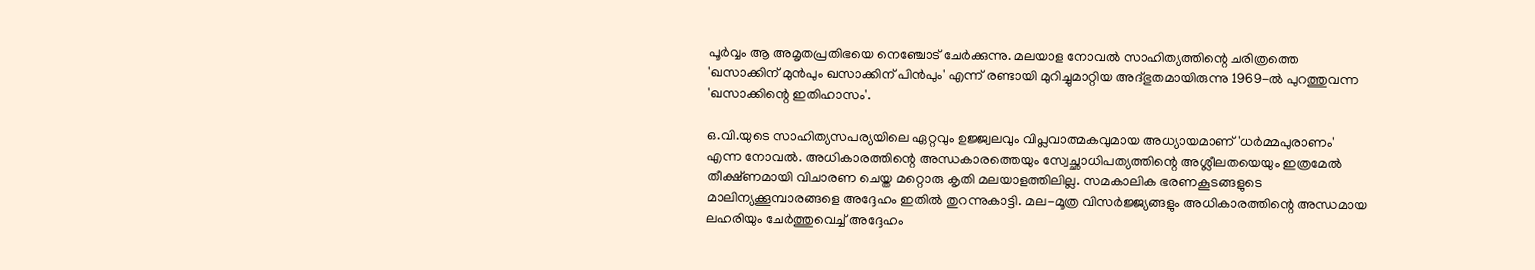പൂർവ്വം ആ അമൃതപ്രതിഭയെ നെഞ്ചോട് ചേർക്കുന്നു. മലയാള നോവൽ സാഹിത്യത്തിന്റെ ചരിത്രത്തെ 'ഖസാക്കിന് മുൻപും ഖസാക്കിന് പിൻപും' എന്ന് രണ്ടായി മുറിച്ചുമാറ്റിയ അദ്ഭുതമായിരുന്നു 1969-ൽ പുറത്തുവന്ന 'ഖസാക്കിന്റെ ഇതിഹാസം'.

ഒ.വി.യുടെ സാഹിത്യസപര്യയിലെ ഏറ്റവും ഉജ്ജ്വലവും വിപ്ലവാത്മകവുമായ അധ്യായമാണ് 'ധർമ്മപുരാണം' എന്ന നോവൽ. അധികാരത്തിന്റെ അന്ധകാരത്തെയും സ്വേച്ഛാധിപത്യത്തിന്റെ അശ്ലീലതയെയും ഇത്രമേൽ തീക്ഷ്ണമായി വിചാരണ ചെയ്ത മറ്റൊരു കൃതി മലയാളത്തിലില്ല. സമകാലിക ഭരണകൂടങ്ങളുടെ മാലിന്യക്കൂമ്പാരങ്ങളെ അദ്ദേഹം ഇതിൽ തുറന്നുകാട്ടി. മല-മൂത്ര വിസർജ്ജ്യങ്ങളും അധികാരത്തിന്റെ അന്ധമായ ലഹരിയും ചേർത്തുവെച്ച് അദ്ദേഹം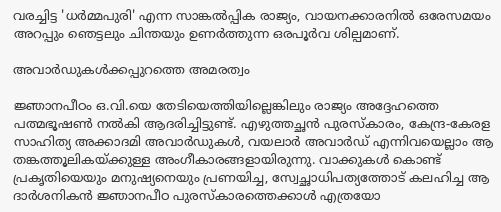വരച്ചിട്ട 'ധർമ്മപുരി' എന്ന സാങ്കൽപ്പിക രാജ്യം, വായനക്കാരനിൽ ഒരേസമയം അറപ്പും ഞെട്ടലും ചിന്തയും ഉണർത്തുന്ന ഒരപൂർവ ശില്പമാണ്.

അവാർഡുകൾക്കപ്പുറത്തെ അമരത്വം

ജ്ഞാനപീഠം ഒ.വി.യെ തേടിയെത്തിയില്ലെങ്കിലും രാജ്യം അദ്ദേഹത്തെ പത്മഭൂഷൺ നൽകി ആദരിച്ചിട്ടുണ്ട്. എഴുത്തച്ഛൻ പുരസ്കാരം, കേന്ദ്ര-കേരള സാഹിത്യ അക്കാദമി അവാർഡുകൾ, വയലാർ അവാർഡ് എന്നിവയെല്ലാം ആ തങ്കത്തൂലികയ്ക്കുള്ള അംഗീകാരങ്ങളായിരുന്നു. വാക്കുകൾ കൊണ്ട് പ്രകൃതിയെയും മനുഷ്യനെയും പ്രണയിച്ച, സ്വേച്ഛാധിപത്യത്തോട് കലഹിച്ച ആ ദാർശനികൻ ജ്ഞാനപീഠ പുരസ്കാരത്തെക്കാൾ എത്രയോ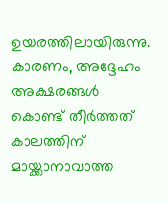ഉയരത്തിലായിരുന്നു. കാരണം, അദ്ദേഹം അക്ഷരങ്ങൾ കൊണ്ട് തീർത്തത് കാലത്തിന് മായ്ക്കാനാവാത്ത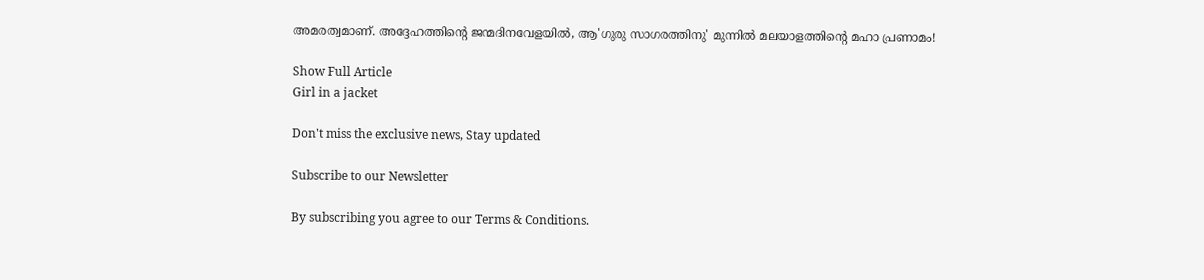അമരത്വമാണ്. അദ്ദേഹത്തിന്റെ ജന്മദിനവേളയിൽ, ആ'ഗുരു സാഗരത്തിനു' മുന്നിൽ മലയാളത്തിന്റെ മഹാ പ്രണാമം!

Show Full Article
Girl in a jacket

Don't miss the exclusive news, Stay updated

Subscribe to our Newsletter

By subscribing you agree to our Terms & Conditions.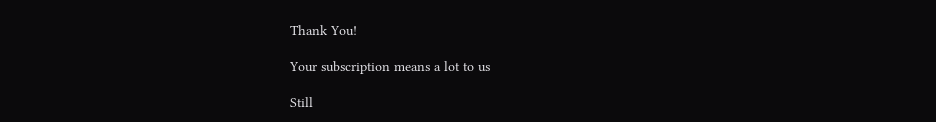Thank You!

Your subscription means a lot to us

Still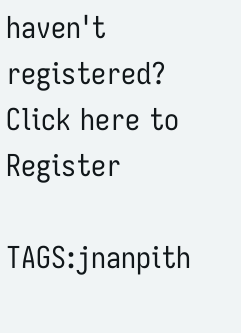haven't registered? Click here to Register

TAGS:jnanpith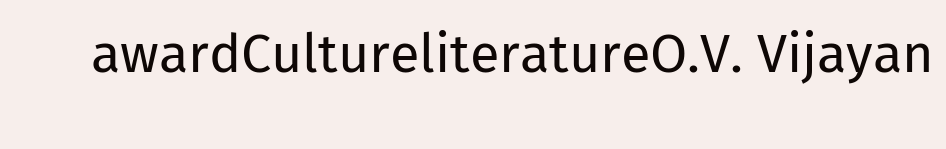awardCultureliteratureO.V. Vijayan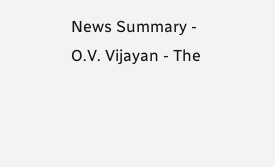News Summary - O.V. Vijayan - The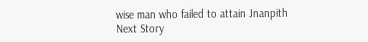wise man who failed to attain Jnanpith
Next Story